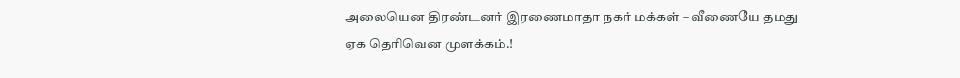அலையென திரண்டனர் இரணைமாதா நகர் மக்கள் – வீணையே தமது ஏக தெரிவென முளக்கம்.!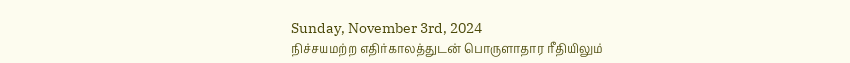Sunday, November 3rd, 2024
நிச்சயமற்ற எதிர்காலத்துடன் பொருளாதார ரீதியிலும்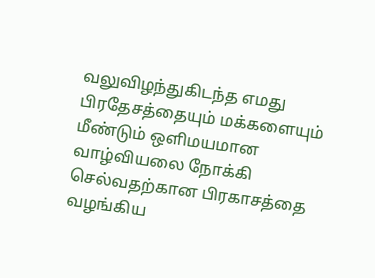வலுவிழந்துகிடந்த எமது பிரதேசத்தையும் மக்களையும் மீண்டும் ஒளிமயமான வாழ்வியலை நோக்கி செல்வதற்கான பிரகாசத்தை வழங்கிய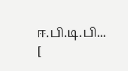ஈ.பி.டி.பி... [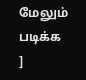மேலும் படிக்க ]